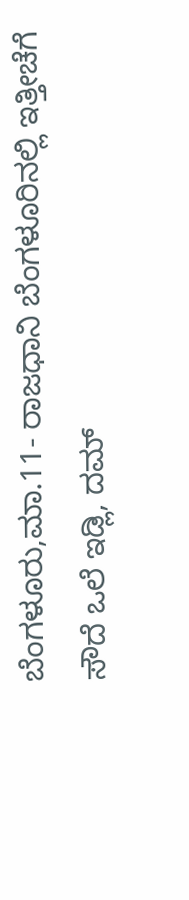ಬೆಂಗಳೂರು,ಮಾ.11- ರಾಜಧಾನಿ ಬೆಂಗಳೂರಿನಲ್ಲಿ ಇತ್ತೀಚೆಗೆ ಸೌದೆ ಒಲೆ ಇಡ್ಲಿ, ದಮ್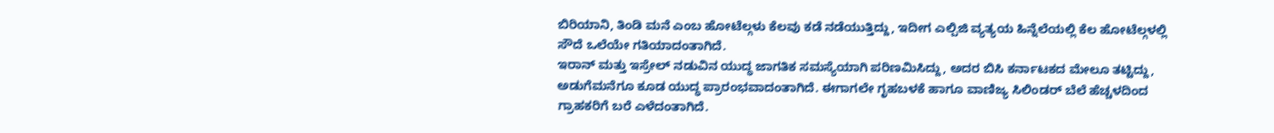ಬಿರಿಯಾನಿ, ತಿಂಡಿ ಮನೆ ಎಂಬ ಹೋಟೆಲ್ಗಳು ಕೆಲವು ಕಡೆ ನಡೆಯುತ್ತಿದ್ದು, ಇದೀಗ ಎಲ್ಪಿಜಿ ವ್ಯತ್ಯಯ ಹಿನ್ನೆಲೆಯಲ್ಲಿ ಕೆಲ ಹೋಟೆಲ್ಗಳಲ್ಲಿ ಸೌದೆ ಒಲೆಯೇ ಗತಿಯಾದಂತಾಗಿದೆ.
ಇರಾನ್ ಮತ್ತು ಇಸ್ರೇಲ್ ನಡುವಿನ ಯುದ್ಧ ಜಾಗತಿಕ ಸಮಸ್ಯೆಯಾಗಿ ಪರಿಣಮಿಸಿದ್ದು, ಅದರ ಬಿಸಿ ಕರ್ನಾಟಕದ ಮೇಲೂ ತಟ್ಟಿದ್ದು, ಅಡುಗೆಮನೆಗೂ ಕೂಡ ಯುದ್ಧ ಪ್ರಾರಂಭವಾದಂತಾಗಿದೆ. ಈಗಾಗಲೇ ಗೃಹಬಳಕೆ ಹಾಗೂ ವಾಣಿಜ್ಯ ಸಿಲಿಂಡರ್ ಬೆಲೆ ಹೆಚ್ಚಳದಿಂದ ಗ್ರಾಹಕರಿಗೆ ಬರೆ ಎಳೆದಂತಾಗಿದೆ.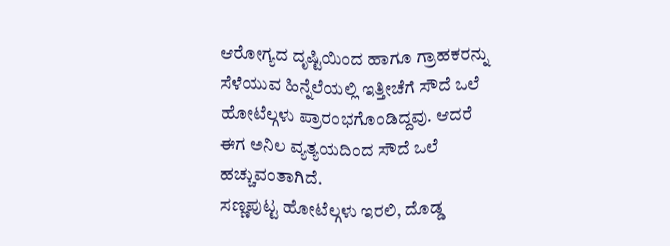ಆರೋಗ್ಯದ ದೃಷ್ಟಿಯಿಂದ ಹಾಗೂ ಗ್ರಾಹಕರನ್ನು ಸೆಳೆಯುವ ಹಿನ್ನೆಲೆಯಲ್ಲಿ ಇತ್ತೀಚೆಗೆ ಸೌದೆ ಒಲೆ ಹೋಟೆಲ್ಗಳು ಪ್ರಾರಂಭಗೊಂಡಿದ್ದವು. ಆದರೆ ಈಗ ಅನಿಲ ವ್ಯತ್ಯಯದಿಂದ ಸೌದೆ ಒಲೆ ಹಚ್ಚುವಂತಾಗಿದೆ.
ಸಣ್ಣಪುಟ್ಟ ಹೋಟೆಲ್ಗಳು ಇರಲಿ, ದೊಡ್ಡ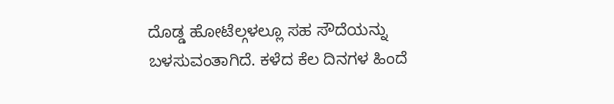ದೊಡ್ಡ ಹೋಟೆಲ್ಗಳಲ್ಲೂ ಸಹ ಸೌದೆಯನ್ನು ಬಳಸುವಂತಾಗಿದೆ. ಕಳೆದ ಕೆಲ ದಿನಗಳ ಹಿಂದೆ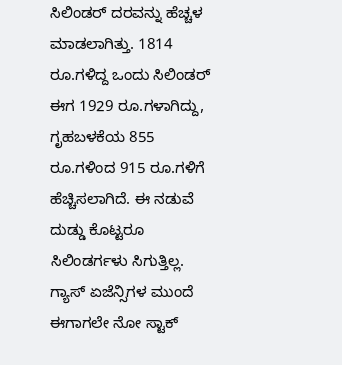ಸಿಲಿಂಡರ್ ದರವನ್ನು ಹೆಚ್ಚಳ ಮಾಡಲಾಗಿತ್ತು. 1814 ರೂ.ಗಳಿದ್ದ ಒಂದು ಸಿಲಿಂಡರ್ ಈಗ 1929 ರೂ.ಗಳಾಗಿದ್ದು, ಗೃಹಬಳಕೆಯ 855 ರೂ.ಗಳಿಂದ 915 ರೂ.ಗಳಿಗೆ ಹೆಚ್ಚಿಸಲಾಗಿದೆ. ಈ ನಡುವೆ ದುಡ್ಡು ಕೊಟ್ಟರೂ ಸಿಲಿಂಡರ್ಗಳು ಸಿಗುತ್ತಿಲ್ಲ. ಗ್ಯಾಸ್ ಏಜೆನ್ಸಿಗಳ ಮುಂದೆ ಈಗಾಗಲೇ ನೋ ಸ್ಟಾಕ್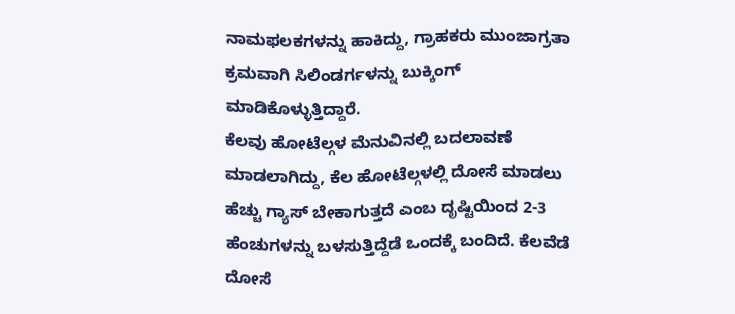ನಾಮಫಲಕಗಳನ್ನು ಹಾಕಿದ್ದು, ಗ್ರಾಹಕರು ಮುಂಜಾಗ್ರತಾ ಕ್ರಮವಾಗಿ ಸಿಲಿಂಡರ್ಗಳನ್ನು ಬುಕ್ಕಿಂಗ್ ಮಾಡಿಕೊಳ್ಳುತ್ತಿದ್ದಾರೆ.
ಕೆಲವು ಹೋಟೆಲ್ಗಳ ಮೆನುವಿನಲ್ಲಿ ಬದಲಾವಣೆ ಮಾಡಲಾಗಿದ್ದು, ಕೆಲ ಹೋಟೆಲ್ಗಳಲ್ಲಿ ದೋಸೆ ಮಾಡಲು ಹೆಚ್ಚು ಗ್ಯಾಸ್ ಬೇಕಾಗುತ್ತದೆ ಎಂಬ ದೃಷ್ಟಿಯಿಂದ 2-3 ಹೆಂಚುಗಳನ್ನು ಬಳಸುತ್ತಿದ್ದೆಡೆ ಒಂದಕ್ಕೆ ಬಂದಿದೆ. ಕೆಲವೆಡೆ ದೋಸೆ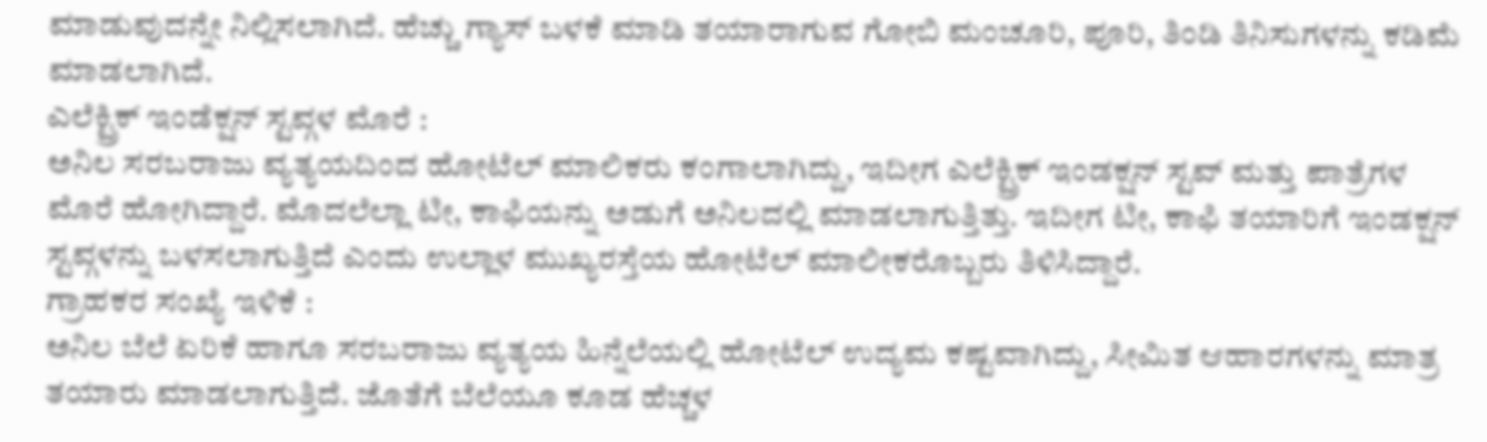ಮಾಡುವುದನ್ನೇ ನಿಲ್ಲಿಸಲಾಗಿದೆ. ಹೆಚ್ಚು ಗ್ಯಾಸ್ ಬಳಕೆ ಮಾಡಿ ತಯಾರಾಗುವ ಗೋಬಿ ಮಂಚೂರಿ, ಪೂರಿ, ತಿಂಡಿ ತಿನಿಸುಗಳನ್ನು ಕಡಿಮೆ ಮಾಡಲಾಗಿದೆ.
ಎಲೆಕ್ಟ್ರಿಕ್ ಇಂಡೆಕ್ಷನ್ ಸ್ಟವ್ಗಳ ಮೊರೆ :
ಅನಿಲ ಸರಬರಾಜು ವ್ಯತ್ಯಯದಿಂದ ಹೋಟೆಲ್ ಮಾಲಿಕರು ಕಂಗಾಲಾಗಿದ್ದು, ಇದೀಗ ಎಲೆಕ್ಟ್ರಿಕ್ ಇಂಡಕ್ಷನ್ ಸ್ಟವ್ ಮತ್ತು ಪಾತ್ರೆಗಳ ಮೊರೆ ಹೋಗಿದ್ದಾರೆ. ಮೊದಲೆಲ್ಲಾ ಟೀ, ಕಾಫಿಯನ್ನು ಅಡುಗೆ ಅನಿಲದಲ್ಲಿ ಮಾಡಲಾಗುತ್ತಿತ್ತು. ಇದೀಗ ಟೀ, ಕಾಫಿ ತಯಾರಿಗೆ ಇಂಡಕ್ಷನ್ ಸ್ಟವ್ಗಳನ್ನು ಬಳಸಲಾಗುತ್ತಿದೆ ಎಂದು ಉಲ್ಲಾಳ ಮುಖ್ಯರಸ್ತೆಯ ಹೋಟೆಲ್ ಮಾಲೀಕರೊಬ್ಬರು ತಿಳಿಸಿದ್ದಾರೆ.
ಗ್ರಾಹಕರ ಸಂಖ್ಯೆ ಇಳಿಕೆ :
ಅನಿಲ ಬೆಲೆ ಏರಿಕೆ ಹಾಗೂ ಸರಬರಾಜು ವ್ಯತ್ಯಯ ಹಿನ್ನೆಲೆಯಲ್ಲಿ ಹೋಟೆಲ್ ಉದ್ಯಮ ಕಷ್ಟವಾಗಿದ್ದು, ಸೀಮಿತ ಆಹಾರಗಳನ್ನು ಮಾತ್ರ ತಯಾರು ಮಾಡಲಾಗುತ್ತಿದೆ. ಜೊತೆಗೆ ಬೆಲೆಯೂ ಕೂಡ ಹೆಚ್ಚಳ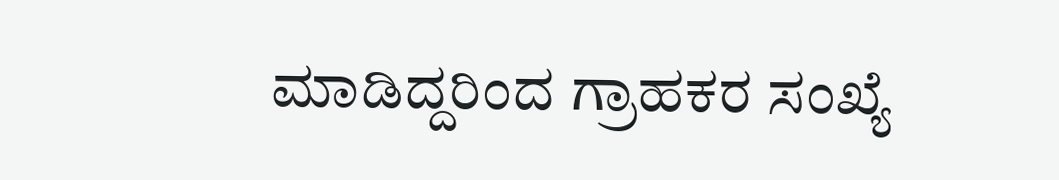ಮಾಡಿದ್ದರಿಂದ ಗ್ರಾಹಕರ ಸಂಖ್ಯೆ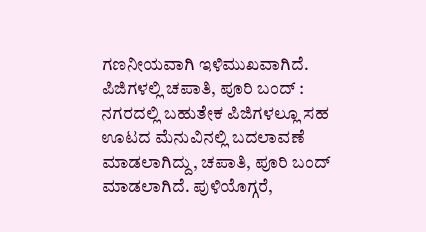ಗಣನೀಯವಾಗಿ ಇಳಿಮುಖವಾಗಿದೆ.
ಪಿಜಿಗಳಲ್ಲಿ ಚಪಾತಿ, ಪೂರಿ ಬಂದ್ :
ನಗರದಲ್ಲಿ ಬಹುತೇಕ ಪಿಜಿಗಳಲ್ಲೂ ಸಹ ಊಟದ ಮೆನುವಿನಲ್ಲಿ ಬದಲಾವಣೆ ಮಾಡಲಾಗಿದ್ದು, ಚಪಾತಿ, ಪೂರಿ ಬಂದ್ ಮಾಡಲಾಗಿದೆ. ಪುಳಿಯೊಗ್ಗರೆ,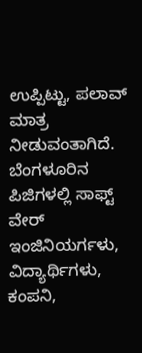ಉಪ್ಪಿಟ್ಟು, ಪಲಾವ್ ಮಾತ್ರ ನೀಡುವಂತಾಗಿದೆ.
ಬೆಂಗಳೂರಿನ ಪಿಜಿಗಳಲ್ಲಿ ಸಾಫ್ಟ್ ವೇರ್ ಇಂಜಿನಿಯರ್ಗಳು, ವಿದ್ಯಾರ್ಥಿಗಳು, ಕಂಪನಿ,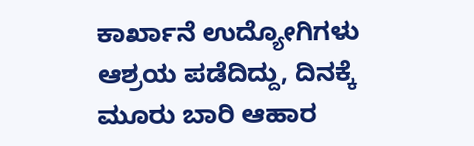ಕಾರ್ಖಾನೆ ಉದ್ಯೋಗಿಗಳು ಆಶ್ರಯ ಪಡೆದಿದ್ದು, ದಿನಕ್ಕೆ ಮೂರು ಬಾರಿ ಆಹಾರ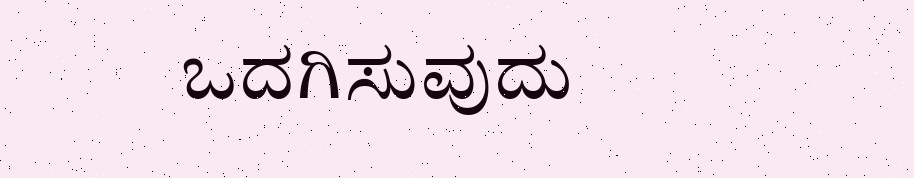ಒದಗಿಸುವುದು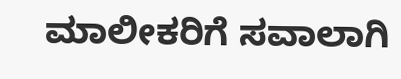ಮಾಲೀಕರಿಗೆ ಸವಾಲಾಗಿ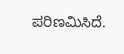ಪರಿಣಮಿಸಿದೆ.